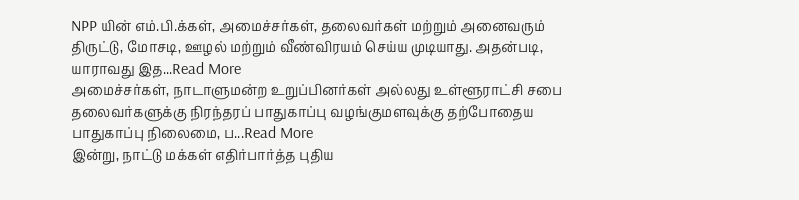NPP யின் எம்.பி.க்கள், அமைச்சர்கள், தலைவர்கள் மற்றும் அனைவரும் திருட்டு, மோசடி, ஊழல் மற்றும் வீண்விரயம் செய்ய முடியாது. அதன்படி, யாராவது இத...Read More
அமைச்சர்கள், நாடாளுமன்ற உறுப்பினர்கள் அல்லது உள்ளூராட்சி சபை தலைவர்களுக்கு நிரந்தரப் பாதுகாப்பு வழங்குமளவுக்கு தற்போதைய பாதுகாப்பு நிலைமை, ப...Read More
இன்று, நாட்டு மக்கள் எதிர்பார்த்த புதிய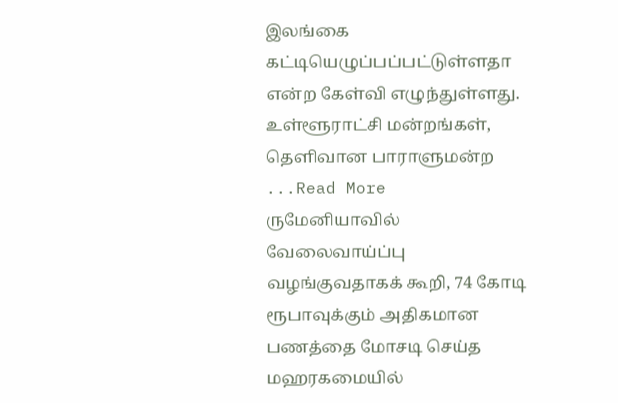இலங்கை கட்டியெழுப்பப்பட்டுள்ளதா என்ற கேள்வி எழுந்துள்ளது. உள்ளூராட்சி மன்றங்கள், தெளிவான பாராளுமன்ற ...Read More
ருமேனியாவில் வேலைவாய்ப்பு வழங்குவதாகக் கூறி, 74 கோடி ரூபாவுக்கும் அதிகமான பணத்தை மோசடி செய்த மஹரகமையில்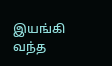இயங்கி வந்த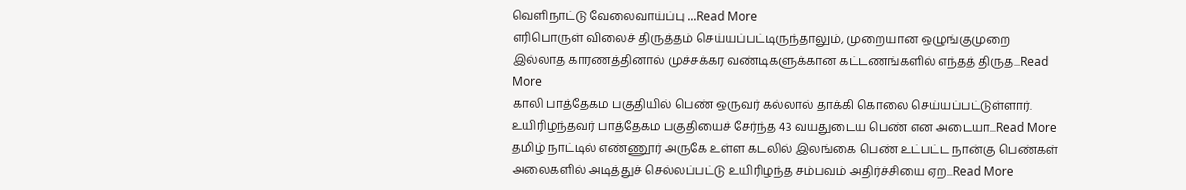வெளிநாட்டு வேலைவாய்ப்பு ...Read More
எரிபொருள் விலைச் திருத்தம் செய்யப்பட்டிருந்தாலும், முறையான ஒழுங்குமுறை இல்லாத காரணத்தினால் முச்சக்கர வண்டிகளுக்கான கட்டணங்களில் எந்தத் திருத...Read More
காலி பாத்தேகம பகுதியில் பெண் ஒருவர் கல்லால் தாக்கி கொலை செய்யப்பட்டுள்ளார். உயிரிழந்தவர் பாத்தேகம பகுதியைச் சேர்ந்த 43 வயதுடைய பெண் என அடையா...Read More
தமிழ் நாட்டில் எண்ணூர் அருகே உள்ள கடலில் இலங்கை பெண் உட்பட்ட நான்கு பெண்கள் அலைகளில் அடித்துச் செல்லப்பட்டு உயிரிழந்த சம்பவம் அதிர்ச்சியை ஏற...Read More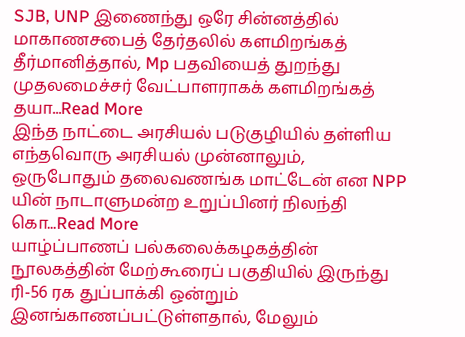SJB, UNP இணைந்து ஒரே சின்னத்தில் மாகாணசபைத் தேர்தலில் களமிறங்கத் தீர்மானித்தால், Mp பதவியைத் துறந்து முதலமைச்சர் வேட்பாளராகக் களமிறங்கத் தயா...Read More
இந்த நாட்டை அரசியல் படுகுழியில் தள்ளிய எந்தவொரு அரசியல் முன்னாலும், ஒருபோதும் தலைவணங்க மாட்டேன் என NPP யின் நாடாளுமன்ற உறுப்பினர் நிலந்தி கொ...Read More
யாழ்ப்பாணப் பல்கலைக்கழகத்தின் நூலகத்தின் மேற்கூரைப் பகுதியில் இருந்து ரி-56 ரக துப்பாக்கி ஒன்றும் இனங்காணப்பட்டுள்ளதால், மேலும்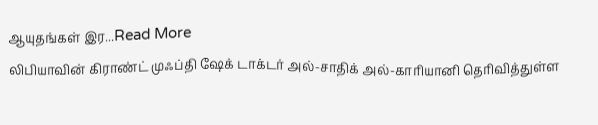ஆயுதங்கள் இர...Read More
லிபியாவின் கிராண்ட் முஃப்தி ஷேக் டாக்டர் அல்-சாதிக் அல்-காரியானி தெரிவித்துள்ள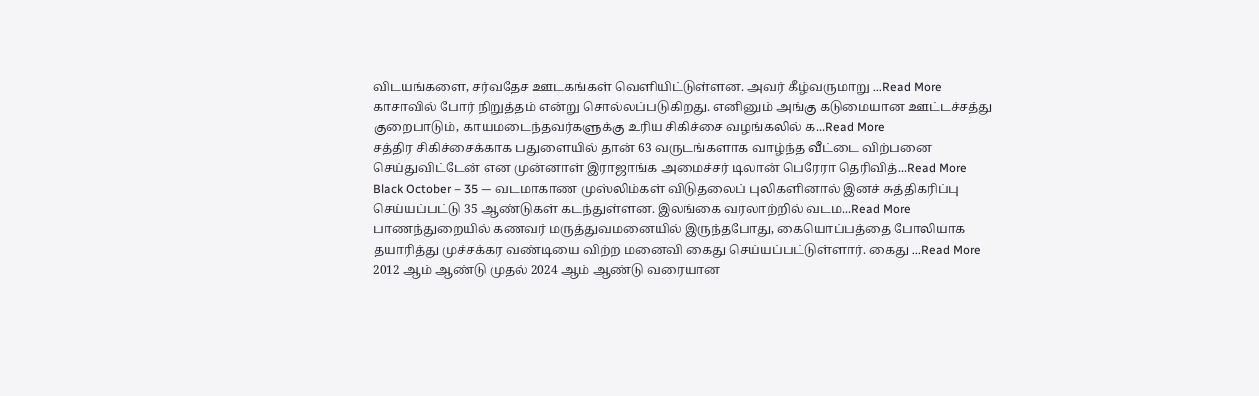விடயங்களை, சர்வதேச ஊடகங்கள் வெளியிட்டுள்ளன. அவர் கீழ்வருமாறு ...Read More
காசாவில் போர் நிறுத்தம் என்று சொல்லப்படுகிறது. எனினும் அங்கு கடுமையான ஊட்டச்சத்து குறைபாடும், காயமடைந்தவர்களுக்கு உரிய சிகிச்சை வழங்கலில் க...Read More
சத்திர சிகிச்சைக்காக பதுளையில் தான் 63 வருடங்களாக வாழ்ந்த வீட்டை விற்பனை செய்துவிட்டேன் என முன்னாள் இராஜாங்க அமைச்சர் டிலான் பெரேரா தெரிவித்...Read More
Black October – 35 — வடமாகாண முஸ்லிம்கள் விடுதலைப் புலிகளினால் இனச் சுத்திகரிப்பு செய்யப்பட்டு 35 ஆண்டுகள் கடந்துள்ளன. இலங்கை வரலாற்றில் வடம...Read More
பாணந்துறையில் கணவர் மருத்துவமனையில் இருந்தபோது, கையொப்பத்தை போலியாக தயாரித்து முச்சக்கர வண்டியை விற்ற மனைவி கைது செய்யப்பட்டுள்ளார். கைது ...Read More
2012 ஆம் ஆண்டு முதல் 2024 ஆம் ஆண்டு வரையான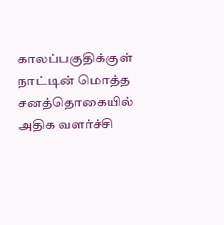காலப்பகுதிக்குள் நாட்டின் மொத்த சனத்தொகையில் அதிக வளர்ச்சி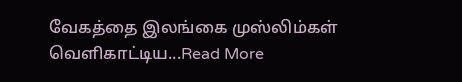வேகத்தை இலங்கை முஸ்லிம்கள் வெளிகாட்டிய...Read More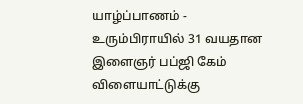யாழ்ப்பாணம் - உரும்பிராயில் 31 வயதான இளைஞர் பப்ஜி கேம் விளையாட்டுக்கு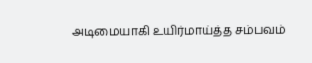அடிமையாகி உயிர்மாய்த்த சம்பவம்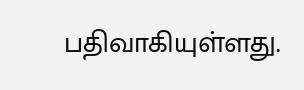பதிவாகியுள்ளது.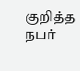குறித்த நபர்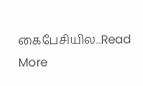கைபேசியில...Read More